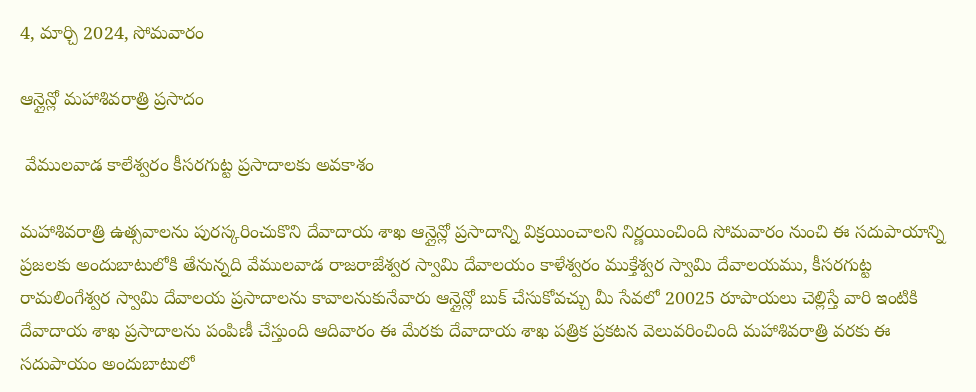4, మార్చి 2024, సోమవారం

ఆన్లైన్లో మహాశివరాత్రి ప్రసాదం

 వేములవాడ కాలేశ్వరం కీసరగుట్ట ప్రసాదాలకు అవకాశం

మహాశివరాత్రి ఉత్సవాలను పురస్కరించుకొని దేవాదాయ శాఖ ఆన్లైన్లో ప్రసాదాన్ని విక్రయించాలని నిర్ణయించింది సోమవారం నుంచి ఈ సదుపాయాన్ని ప్రజలకు అందుబాటులోకి తేనున్నది వేములవాడ రాజరాజేశ్వర స్వామి దేవాలయం కాళేశ్వరం ముక్తేశ్వర స్వామి దేవాలయము, కీసరగుట్ట రామలింగేశ్వర స్వామి దేవాలయ ప్రసాదాలను కావాలనుకునేవారు ఆన్లైన్లో బుక్ చేసుకోవచ్చు మీ సేవలో 20025 రూపాయలు చెల్లిస్తే వారి ఇంటికి దేవాదాయ శాఖ ప్రసాదాలను పంపిణీ చేస్తుంది ఆదివారం ఈ మేరకు దేవాదాయ శాఖ పత్రిక ప్రకటన వెలువరించింది మహాశివరాత్రి వరకు ఈ సదుపాయం అందుబాటులో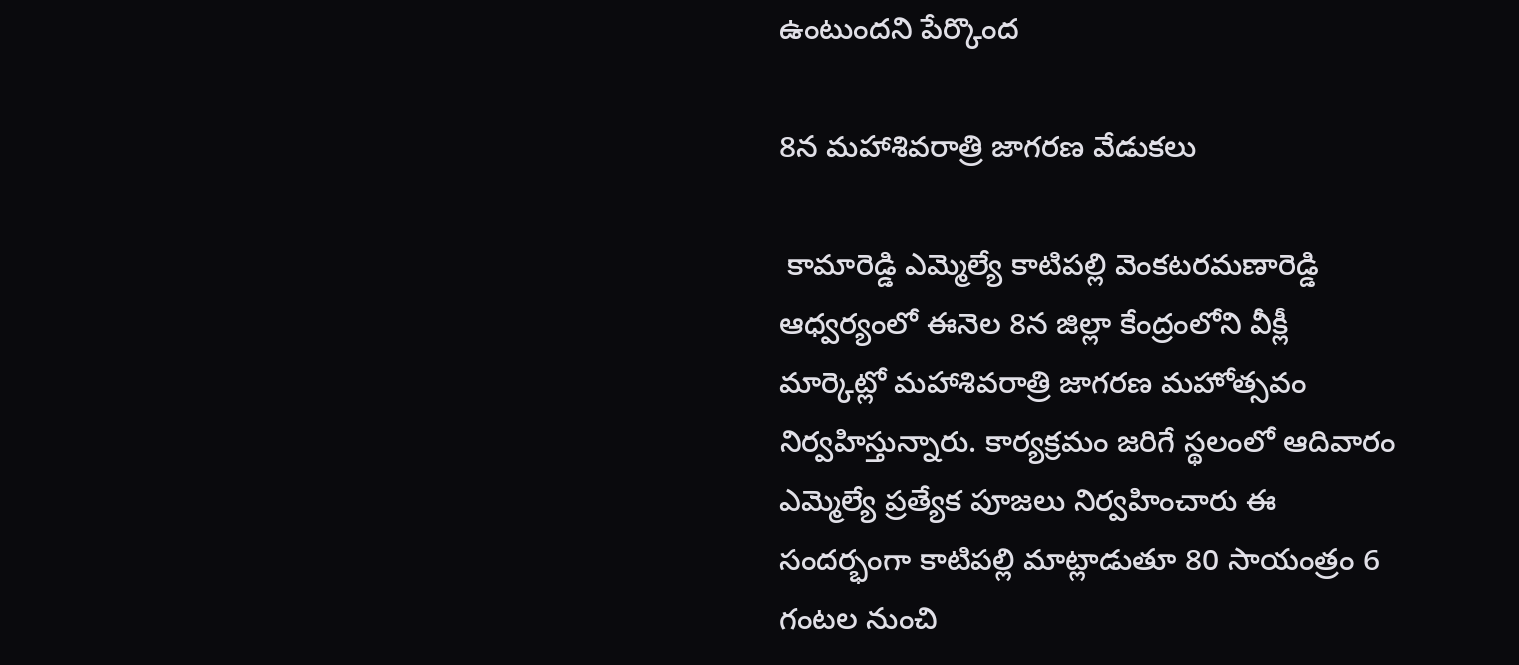ఉంటుందని పేర్కొంద

8న మహాశివరాత్రి జాగరణ వేడుకలు

 కామారెడ్డి ఎమ్మెల్యే కాటిపల్లి వెంకటరమణారెడ్డి ఆధ్వర్యంలో ఈనెల 8న జిల్లా కేంద్రంలోని వీక్లీ మార్కెట్లో మహాశివరాత్రి జాగరణ మహోత్సవం నిర్వహిస్తున్నారు. కార్యక్రమం జరిగే స్థలంలో ఆదివారం ఎమ్మెల్యే ప్రత్యేక పూజలు నిర్వహించారు ఈ సందర్భంగా కాటిపల్లి మాట్లాడుతూ 80 సాయంత్రం 6 గంటల నుంచి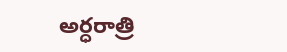అర్ధరాత్రి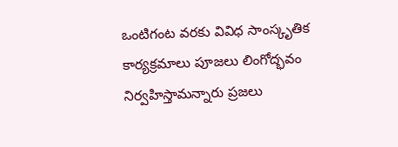ఒంటిగంట వరకు వివిధ సాంస్కృతిక కార్యక్రమాలు పూజలు లింగోద్భవం నిర్వహిస్తామన్నారు ప్రజలు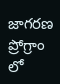జాగరణ ప్రోగ్రాం లో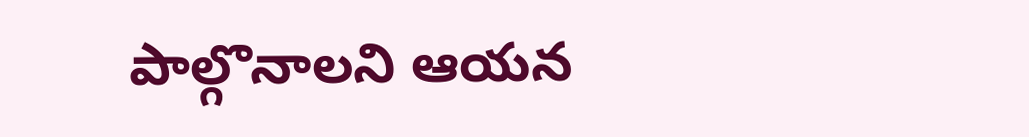పాల్గొనాలని ఆయన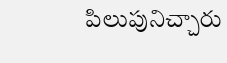పిలుపునిచ్చారు